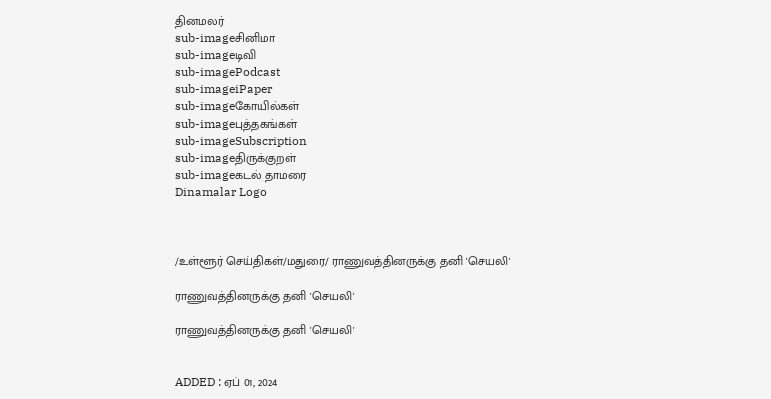தினமலர்
sub-imageசினிமா
sub-imageடிவி
sub-imagePodcast
sub-imageiPaper
sub-imageகோயில்கள்
sub-imageபுத்தகங்கள்
sub-imageSubscription
sub-imageதிருக்குறள்
sub-imageகடல் தாமரை
Dinamalar Logo



/உள்ளூர் செய்திகள்/மதுரை/ ராணுவத்தினருக்கு தனி 'செயலி'

ராணுவத்தினருக்கு தனி 'செயலி'

ராணுவத்தினருக்கு தனி 'செயலி'


ADDED : ஏப் 01, 2024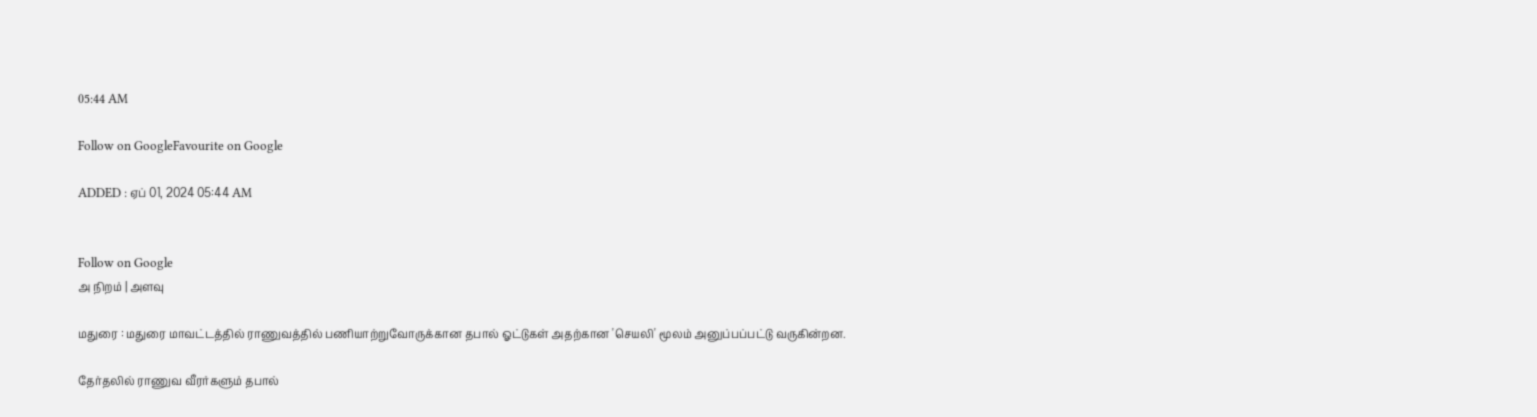05:44 AM

Follow on GoogleFavourite on Google

ADDED : ஏப் 01, 2024 05:44 AM


Follow on Google
அ நிறம் | அளவு

மதுரை : மதுரை மாவட்டத்தில் ராணுவத்தில் பணியாற்றுவோருக்கான தபால் ஓட்டுகள் அதற்கான 'செயலி' மூலம் அனுப்பப்பட்டு வருகின்றன.

தேர்தலில் ராணுவ வீரர்களும் தபால்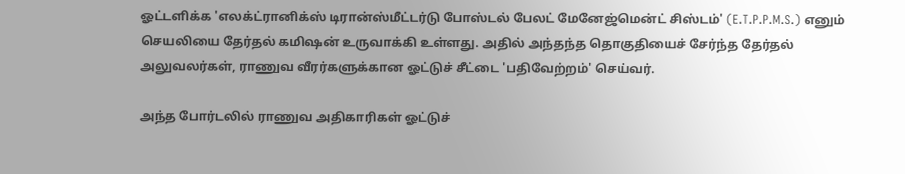ஓட்டளிக்க 'எலக்ட்ரானிக்ஸ் டிரான்ஸ்மீட்டர்டு போஸ்டல் பேலட் மேனேஜ்மென்ட் சிஸ்டம்' (E.T.P.P.M.S.) எனும் செயலியை தேர்தல் கமிஷன் உருவாக்கி உள்ளது. அதில் அந்தந்த தொகுதியைச் சேர்ந்த தேர்தல் அலுவலர்கள், ராணுவ வீரர்களுக்கான ஓட்டுச் சீட்டை 'பதிவேற்றம்' செய்வர்.

அந்த போர்டலில் ராணுவ அதிகாரிகள் ஓட்டுச்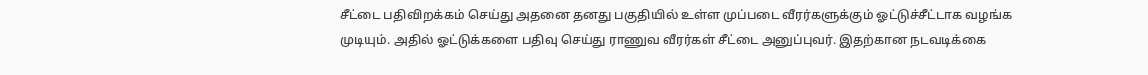சீட்டை பதிவிறக்கம் செய்து அதனை தனது பகுதியில் உள்ள முப்படை வீரர்களுக்கும் ஓட்டுச்சீட்டாக வழங்க முடியும். அதில் ஓட்டுக்களை பதிவு செய்து ராணுவ வீரர்கள் சீட்டை அனுப்புவர். இதற்கான நடவடிக்கை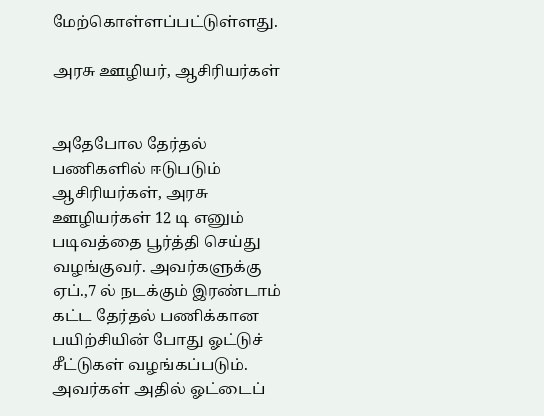மேற்கொள்ளப்பட்டுள்ளது.

அரசு ஊழியர், ஆசிரியர்கள்


அதேபோல தேர்தல் பணிகளில் ஈடுபடும் ஆசிரியர்கள், அரசு ஊழியர்கள் 12 டி எனும் படிவத்தை பூர்த்தி செய்து வழங்குவர். அவர்களுக்கு ஏப்.,7 ல் நடக்கும் இரண்டாம் கட்ட தேர்தல் பணிக்கான பயிற்சியின் போது ஓட்டுச் சீட்டுகள் வழங்கப்படும். அவர்கள் அதில் ஓட்டைப்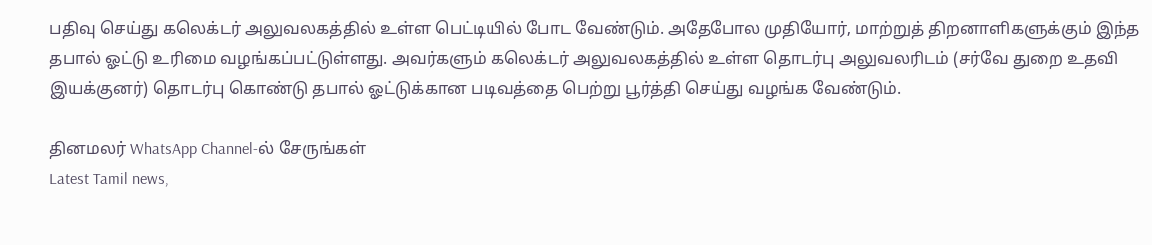பதிவு செய்து கலெக்டர் அலுவலகத்தில் உள்ள பெட்டியில் போட வேண்டும். அதேபோல முதியோர், மாற்றுத் திறனாளிகளுக்கும் இந்த தபால் ஓட்டு உரிமை வழங்கப்பட்டுள்ளது. அவர்களும் கலெக்டர் அலுவலகத்தில் உள்ள தொடர்பு அலுவலரிடம் (சர்வே துறை உதவி இயக்குனர்) தொடர்பு கொண்டு தபால் ஓட்டுக்கான படிவத்தை பெற்று பூர்த்தி செய்து வழங்க வேண்டும்.

தினமலர் WhatsApp Channel-ல் சேருங்கள்
Latest Tamil news,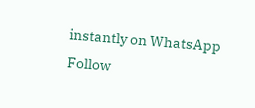instantly on WhatsApp
Follow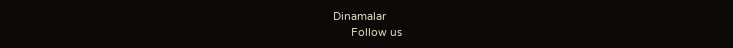Dinamalar
      Follow us